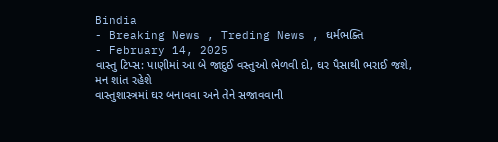Bindia
- Breaking News , Treding News , ઘર્મભક્તિ
- February 14, 2025
વાસ્તુ ટિપ્સ: પાણીમાં આ બે જાદુઈ વસ્તુઓ ભેળવી દો, ઘર પૈસાથી ભરાઈ જશે, મન શાંત રહેશે
વાસ્તુશાસ્ત્રમાં ઘર બનાવવા અને તેને સજાવવાની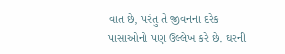વાત છે, પરંતુ તે જીવનના દરેક પાસાઓનો પણ ઉલ્લેખ કરે છે. ઘરની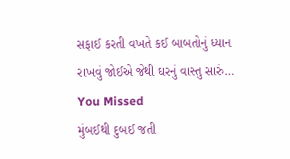સફાઈ કરતી વખતે કઈ બાબતોનું ધ્યાન રાખવું જોઈએ જેથી ઘરનું વાસ્તુ સારું…
You Missed
મુંબઈથી દુબઈ જતી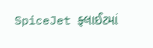SpiceJet ફ્લાઈટમાં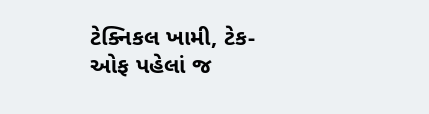ટેક્નિકલ ખામી, ટેક-ઓફ પહેલાં જ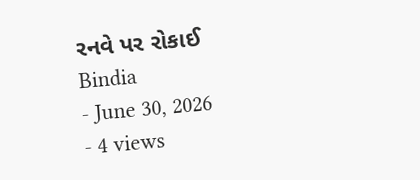રનવે પર રોકાઈ
Bindia
- June 30, 2026
- 4 views